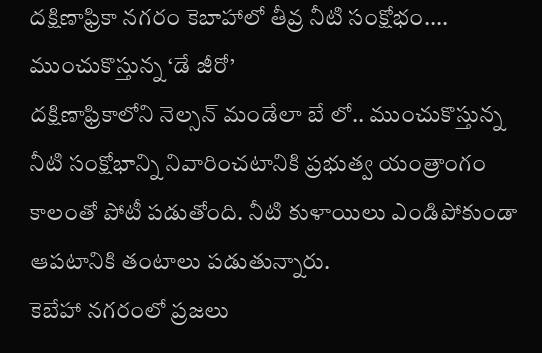దక్షిణాఫ్రికా నగరం కెబాహాలో తీవ్ర నీటి సంక్షోభం.... ముంచుకొస్తున్న ‘డే జీరో’
దక్షిణాఫ్రికాలోని నెల్సన్ మండేలా బే లో.. ముంచుకొస్తున్న నీటి సంక్షోభాన్ని నివారించటానికి ప్రభుత్వ యంత్రాంగం కాలంతో పోటీ పడుతోంది. నీటి కుళాయిలు ఎండిపోకుండా ఆపటానికి తంటాలు పడుతున్నారు.
కెబేహా నగరంలో ప్రజలు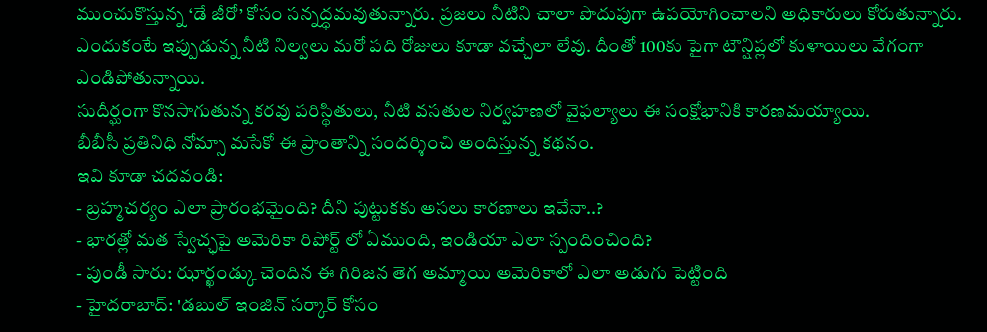ముంచుకొస్తున్న ‘డే జీరో’ కోసం సన్నద్ధమవుతున్నారు. ప్రజలు నీటిని చాలా పొదుపుగా ఉపయోగించాలని అధికారులు కోరుతున్నారు. ఎందుకంటే ఇప్పుడున్న నీటి నిల్వలు మరో పది రోజులు కూడా వచ్చేలా లేవు. దీంతో 100కు పైగా టౌన్షిప్లలో కుళాయిలు వేగంగా ఎండిపోతున్నాయి.
సుదీర్ఘంగా కొనసాగుతున్న కరవు పరిస్థితులు, నీటి వసతుల నిర్వహణలో వైఫల్యాలు ఈ సంక్షోభానికి కారణమయ్యాయి.
బీబీసీ ప్రతినిధి నోమ్సా మసేకో ఈ ప్రాంతాన్ని సందర్శించి అందిస్తున్న కథనం.
ఇవి కూడా చదవండి:
- బ్రహ్మచర్యం ఎలా ప్రారంభమైంది? దీని పుట్టుకకు అసలు కారణాలు ఇవేనా..?
- భారత్లో మత స్వేచ్ఛపై అమెరికా రిపోర్ట్ లో ఏముంది, ఇండియా ఎలా స్పందించింది?
- పుండీ సారు: ఝార్ఖండ్కు చెందిన ఈ గిరిజన తెగ అమ్మాయి అమెరికాలో ఎలా అడుగు పెట్టింది
- హైదరాబాద్: 'డబుల్ ఇంజిన్ సర్కార్ కోసం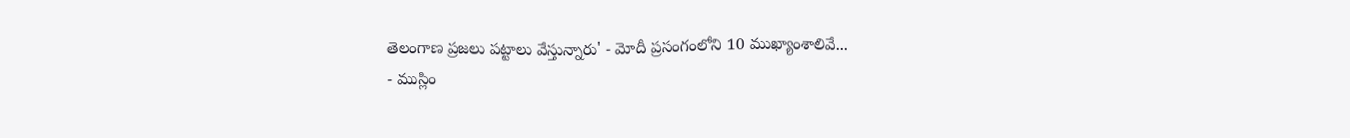తెలంగాణ ప్రజలు పట్టాలు వేస్తున్నారు' - మోదీ ప్రసంగంలోని 10 ముఖ్యాంశాలివే...
- ముస్లిం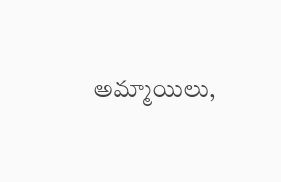అమ్మాయిలు,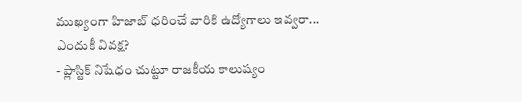ముఖ్యంగా హిజాబ్ ధరించే వారికి ఉద్యోగాలు ఇవ్వరా... ఎందుకీ వివక్ష?
- ప్లాస్టిక్ నిషేధం చుట్టూ రాజకీయ కాలుష్యం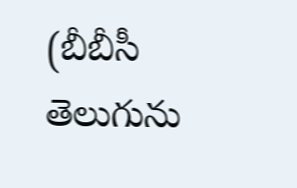(బీబీసీ తెలుగును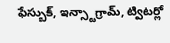ఫేస్బుక్, ఇన్స్టాగ్రామ్, ట్విటర్లో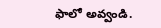ఫాలో అవ్వండి.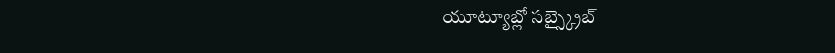యూట్యూబ్లో సబ్స్క్రైబ్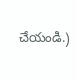చేయండి.)